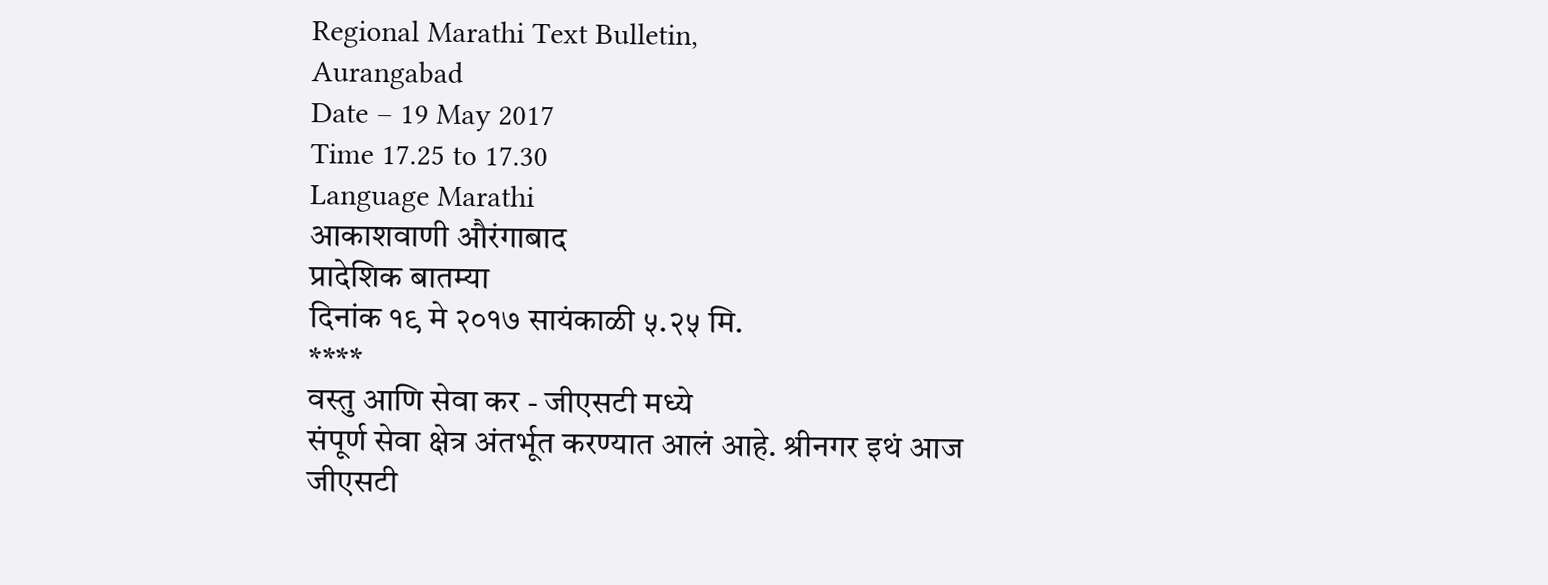Regional Marathi Text Bulletin,
Aurangabad
Date – 19 May 2017
Time 17.25 to 17.30
Language Marathi
आकाशवाणी औरंगाबाद
प्रादेशिक बातम्या
दिनांक १९ मे २०१७ सायंकाळी ५.२५ मि.
****
वस्तु आणि सेवा कर - जीएसटी मध्ये
संपूर्ण सेवा क्षेत्र अंतर्भूत करण्यात आलं आहे. श्रीनगर इथं आज जीएसटी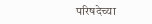परिषदेच्या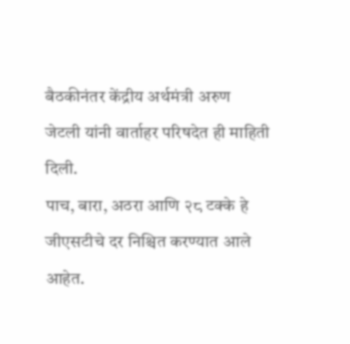बैठकीनंतर केंद्रीय अर्थमंत्री अरुण जेटली यांनी वार्ताहर परिषदेत ही माहिती दिली.
पाच, बारा, अठरा आणि २८ टक्के हे जीएसटीचे दर निश्चित करण्यात आले आहेत.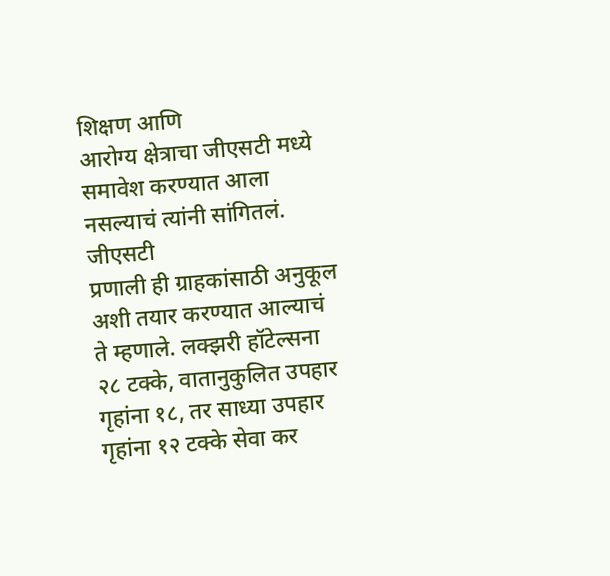शिक्षण आणि
आरोग्य क्षेत्राचा जीएसटी मध्ये समावेश करण्यात आला नसल्याचं त्यांनी सांगितलं. जीएसटी
प्रणाली ही ग्राहकांसाठी अनुकूल अशी तयार करण्यात आल्याचं ते म्हणाले. लक्झरी हॉटेल्सना
२८ टक्के, वातानुकुलित उपहार गृहांना १८, तर साध्या उपहार गृहांना १२ टक्के सेवा कर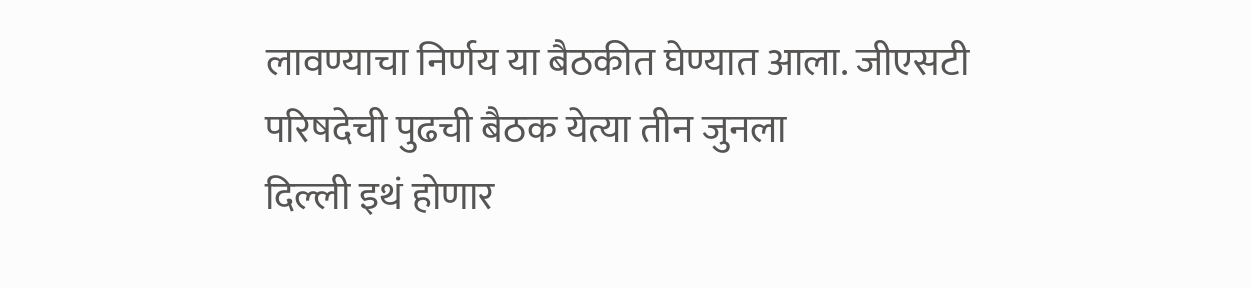लावण्याचा निर्णय या बैठकीत घेण्यात आला. जीएसटी परिषदेची पुढची बैठक येत्या तीन जुनला
दिल्ली इथं होणार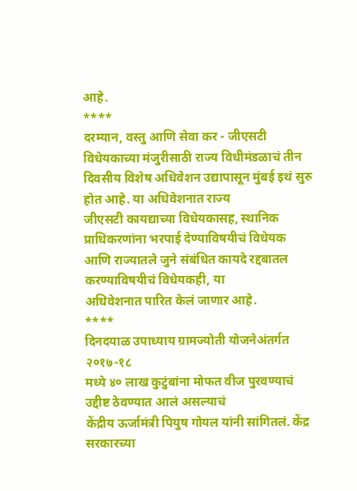आहे.
****
दरम्यान, वस्तु आणि सेवा कर - जीएसटी विधेयकाच्या मंजुरीसाठी राज्य विधीमंडळाचं तीन
दिवसीय विशेष अधिवेशन उद्यापासून मुंबई इथं सुरु होत आहे. या अधिवेशनात राज्य
जीएसटी कायद्याच्या विधेयकासह, स्थानिक प्राधिकरणांना भरपाई देण्याविषयीचं विधेयक
आणि राज्यातले जुने संबंधित कायदे रद्दबातल करण्याविषयीचं विधेयकही, या
अधिवेशनात पारित केलं जाणार आहे.
****
दिनदयाळ उपाध्याय ग्रामज्योती योजनेअंतर्गत २०१७-१८
मध्ये ४० लाख कुटुंबांना मोफत वीज पुरवण्याचं उद्दीष्ट ठेवण्यात आलं असल्याचं
केंद्रीय ऊर्जामंत्री पियुष गोयल यांनी सांगितलं. केंद्र सरकारच्या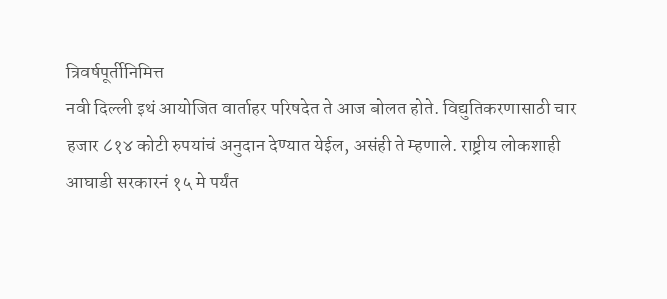त्रिवर्षपूर्तीनिमित्त
नवी दिल्ली इथं आयोजित वार्ताहर परिषदेत ते आज बोलत होते. विद्युतिकरणासाठी चार
हजार ८१४ कोटी रुपयांचं अनुदान देण्यात येईल, असंही ते म्हणाले. राष्ट्रीय लोकशाही
आघाडी सरकारनं १५ मे पर्यंत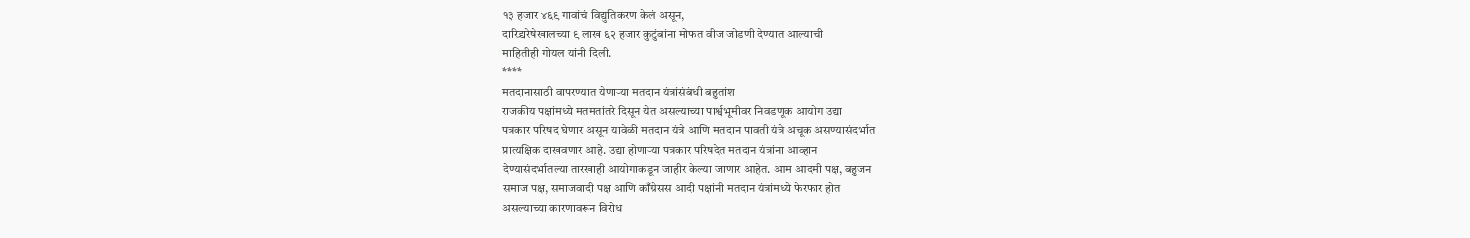१३ हजार ४६९ गावांचं विद्युतिकरण केलं असून,
दारिद्र्यरेषेखालच्या ९ लाख ६२ हजार कुटुंबांना मोफत वीज जोडणी देण्यात आल्याची
माहितीही गोयल यांनी दिली.
****
मतदानासाठी वापरण्यात येणाऱ्या मतदान यंत्रांसंबंधी बहुतांश
राजकीय पक्षांमध्ये मतमतांतरे दिसून येत असल्याच्या पार्श्वभूमीवर निवडणूक आयोग उद्या
पत्रकार परिषद घेणार असून यावेळी मतदान यंत्रे आणि मतदान पावती यंत्रे अचूक असण्यासंदर्भात
प्रात्यक्षिक दाखवणार आहे. उद्या होणाऱ्या पत्रकार परिषदेत मतदान यंत्रांना आव्हान
देण्यासंदर्भातल्या तारखाही आयोगाकडून जाहीर केल्या जाणार आहेत. आम आदमी पक्ष, बहुजन
समाज पक्ष, समाजवादी पक्ष आणि काँग्रेसस आदी पक्षांनी मतदान यंत्रांमध्ये फेरफार होत
असल्याच्या कारणावरून विरोध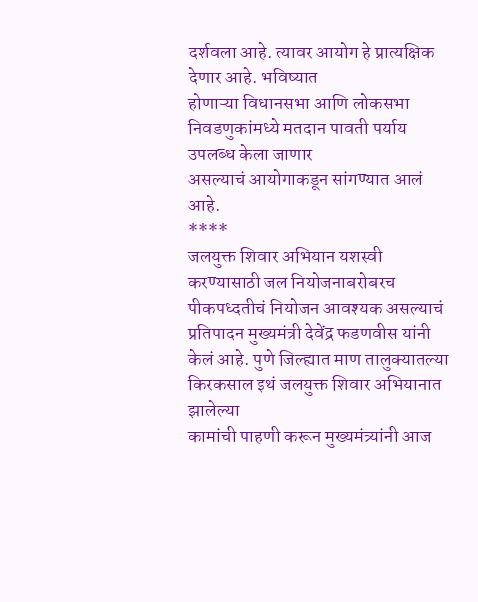दर्शवला आहे. त्यावर आयोग हे प्रात्यक्षिक देणार आहे. भविष्यात
होणाऱ्या विधानसभा आणि लोकसभा निवडणुकांमध्ये मतदान पावती पर्याय उपलब्ध केला जाणार
असल्याचं आयोगाकडून सांगण्यात आलं आहे.
****
जलयुक्त शिवार अभियान यशस्वी करण्यासाठी जल नियोजनाबरोबरच
पीकपध्दतीचं नियोजन आवश्यक असल्याचं प्रतिपादन मुख्यमंत्री देवेंद्र फडणवीस यांनी
केलं आहे. पुणे जिल्ह्यात माण तालुक्यातल्या
किरकसाल इथं जलयुक्त शिवार अभियानात झालेल्या
कामांची पाहणी करून मुख्यमंत्र्यांनी आज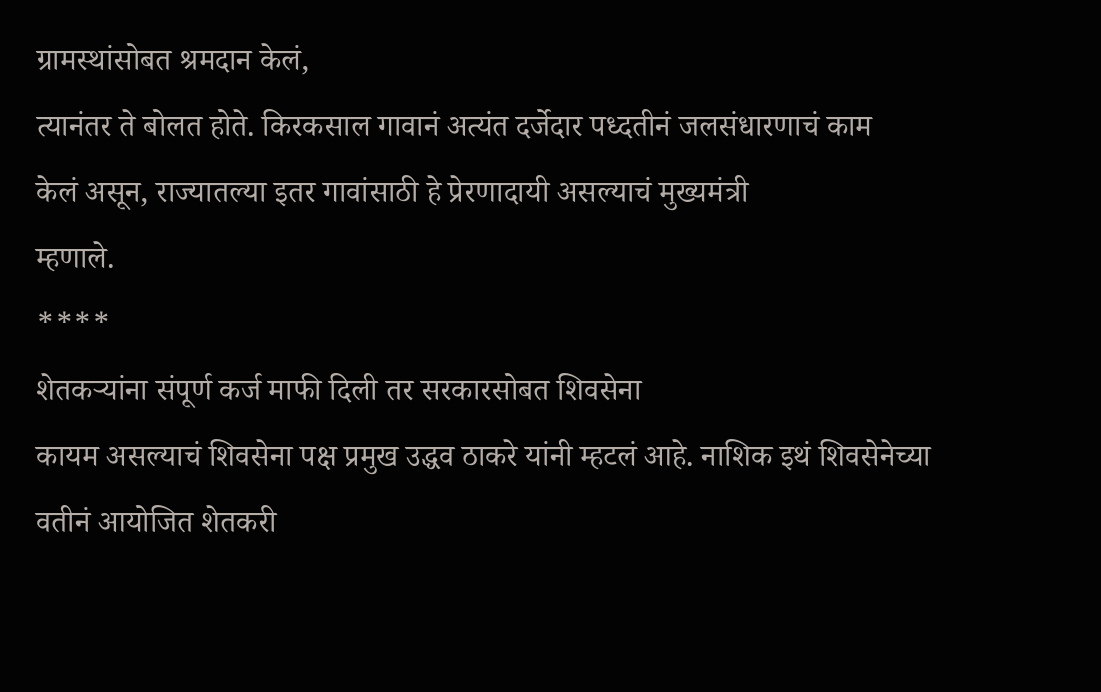ग्रामस्थांसोबत श्रमदान केलं,
त्यानंतर ते बोलत होते. किरकसाल गावानं अत्यंत दर्जेदार पध्दतीनं जलसंधारणाचं काम
केलं असून, राज्यातल्या इतर गावांसाठी हे प्रेरणादायी असल्याचं मुख्यमंत्री
म्हणाले.
****
शेतकऱ्यांना संपूर्ण कर्ज माफी दिली तर सरकारसोबत शिवसेना
कायम असल्याचं शिवसेना पक्ष प्रमुख उद्धव ठाकरे यांनी म्हटलं आहे. नाशिक इथं शिवसेनेच्या
वतीनं आयोजित शेतकरी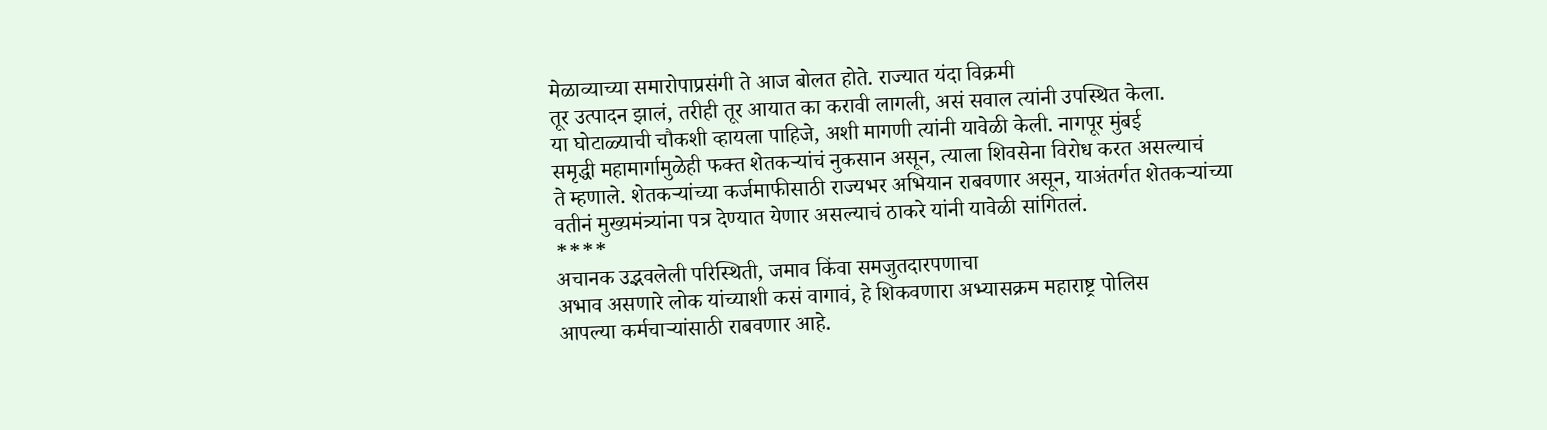मेळाव्याच्या समारोपाप्रसंगी ते आज बोलत होते. राज्यात यंदा विक्रमी
तूर उत्पादन झालं, तरीही तूर आयात का करावी लागली, असं सवाल त्यांनी उपस्थित केला.
या घोटाळ्याची चौकशी व्हायला पाहिजे, अशी मागणी त्यांनी यावेळी केली. नागपूर मुंबई
समृद्धी महामार्गामुळेही फक्त शेतकऱ्यांचं नुकसान असून, त्याला शिवसेना विरोध करत असल्याचं
ते म्हणाले. शेतकऱ्यांच्या कर्जमाफीसाठी राज्यभर अभियान राबवणार असून, याअंतर्गत शेतकऱ्यांच्या
वतीनं मुख्यमंत्र्यांना पत्र देण्यात येणार असल्याचं ठाकरे यांनी यावेळी सांगितलं.
****
अचानक उद्भवलेली परिस्थिती, जमाव किंवा समजुतदारपणाचा
अभाव असणारे लोक यांच्याशी कसं वागावं, हे शिकवणारा अभ्यासक्रम महाराष्ट्र पोलिस
आपल्या कर्मचाऱ्यांसाठी राबवणार आहे.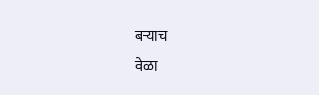बऱ्याच
वेळा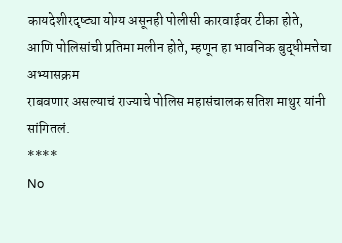कायदेशीरदृष्ट्या योग्य असूनही पोलीसी कारवाईवर टीका होते,
आणि पोलिसांची प्रतिमा मलीन होते, म्हणून हा भावनिक बुद्धीमत्तेचा अभ्यासक्रम
राबवणार असल्याचं राज्याचे पोलिस महासंचालक सतिश माथुर यांनी सांगितलं.
****
No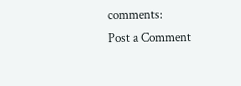comments:
Post a Comment